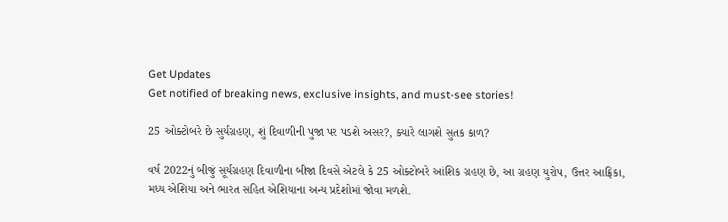Get Updates
Get notified of breaking news, exclusive insights, and must-see stories!

25 ઓક્ટોબરે છે સુર્યગ્રહણ, શું દિવાળીની પુજા પર પડશે અસર?, ક્યારે લાગશે સુતક કાળ?

વર્ષ 2022નું બીજું સૂર્યગ્રહણ દિવાળીના બીજા દિવસે એટલે કે 25 ઓક્ટોબરે આંશિક ગ્રહણ છે, આ ગ્રહણ યુરોપ, ઉત્તર આફ્રિકા, મધ્ય એશિયા અને ભારત સહિત એશિયાના અન્ય પ્રદેશોમાં જોવા મળશે.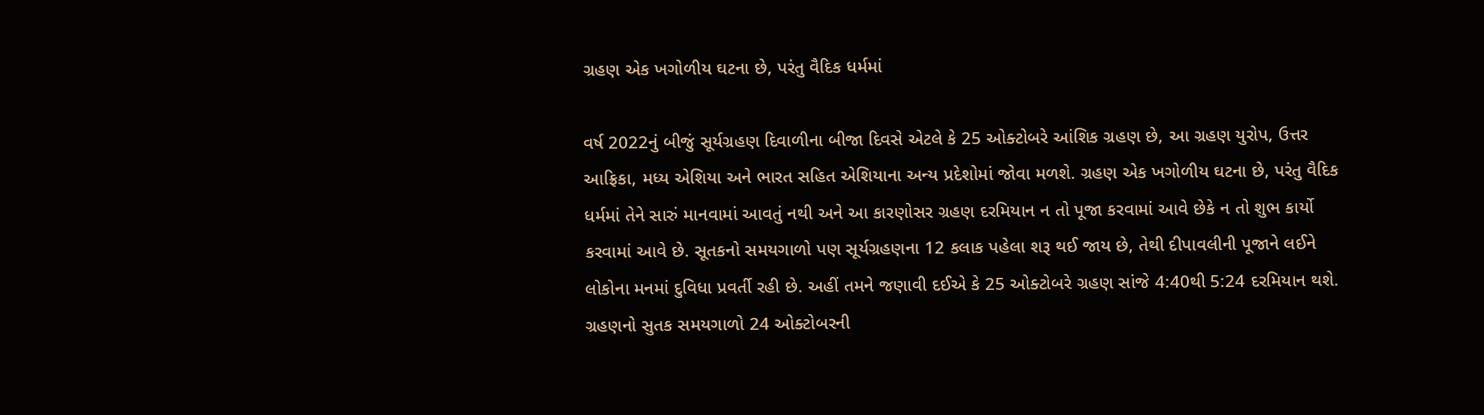ગ્રહણ એક ખગોળીય ઘટના છે, પરંતુ વૈદિક ધર્મમાં

વર્ષ 2022નું બીજું સૂર્યગ્રહણ દિવાળીના બીજા દિવસે એટલે કે 25 ઓક્ટોબરે આંશિક ગ્રહણ છે, આ ગ્રહણ યુરોપ, ઉત્તર આફ્રિકા, મધ્ય એશિયા અને ભારત સહિત એશિયાના અન્ય પ્રદેશોમાં જોવા મળશે. ગ્રહણ એક ખગોળીય ઘટના છે, પરંતુ વૈદિક ધર્મમાં તેને સારું માનવામાં આવતું નથી અને આ કારણોસર ગ્રહણ દરમિયાન ન તો પૂજા કરવામાં આવે છેકે ન તો શુભ કાર્યો કરવામાં આવે છે. સૂતકનો સમયગાળો પણ સૂર્યગ્રહણના 12 કલાક પહેલા શરૂ થઈ જાય છે, તેથી દીપાવલીની પૂજાને લઈને લોકોના મનમાં દુવિધા પ્રવર્તી રહી છે. અહીં તમને જણાવી દઈએ કે 25 ઓક્ટોબરે ગ્રહણ સાંજે 4:40થી 5:24 દરમિયાન થશે. ગ્રહણનો સુતક સમયગાળો 24 ઓક્ટોબરની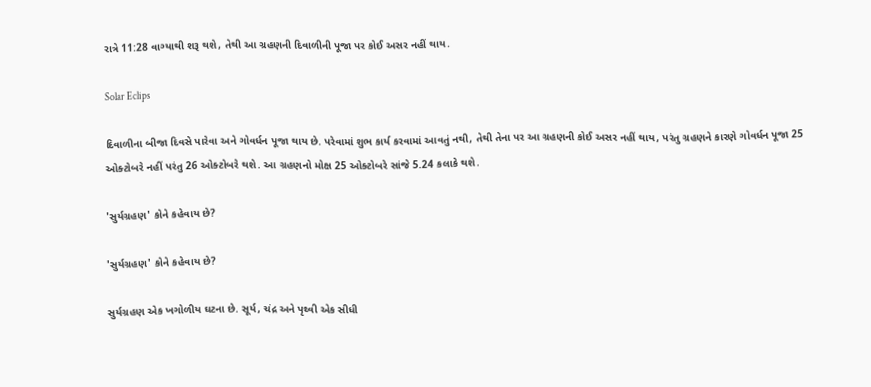રાત્રે 11:28 વાગ્યાથી શરૂ થશે, તેથી આ ગ્રહણની દિવાળીની પૂજા પર કોઈ અસર નહીં થાય.

Solar Eclips

દિવાળીના બીજા દિવસે પારેવા અને ગોવર્ધન પૂજા થાય છે. પરેવામાં શુભ કાર્ય કરવામાં આવતું નથી, તેથી તેના પર આ ગ્રહણની કોઈ અસર નહીં થાય, પરંતુ ગ્રહણને કારણે ગોવર્ધન પૂજા 25 ઓક્ટોબરે નહીં પરંતુ 26 ઓક્ટોબરે થશે. આ ગ્રહણનો મોક્ષ 25 ઓક્ટોબરે સાંજે 5.24 કલાકે થશે.

'સુર્યગ્રહણ' કોને કહેવાય છે?

'સુર્યગ્રહણ' કોને કહેવાય છે?

સુર્યગ્રહણ એક ખગોળીય ઘટના છે. સૂર્ય, ચંદ્ર અને પૃથ્વી એક સીધી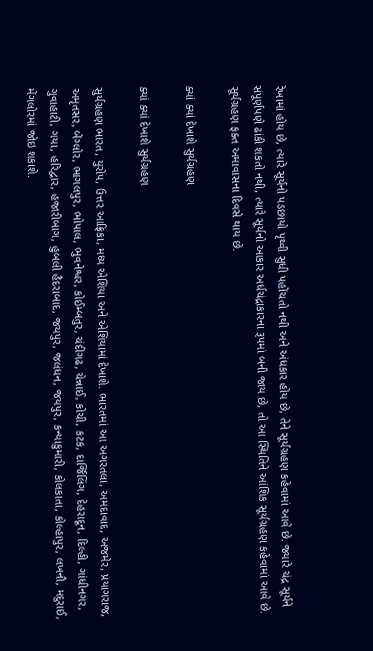રેખામાં હોય છે, ત્યારે સૂર્યનો પડછાયો પૃથ્વી સુધી પહોંચતો નથી અને અંધકાર હોય છે, તેને સૂર્યગ્રહણ કહેવામાં આવે છે. જ્યારે ચંદ્ર સૂર્યને સંપૂર્ણપણે ઢાંકી શકતો નથી, ત્યારે સૂર્યનો આકાર અર્ધચંદ્રાકારના રૂપમાં બની જાય છે, તો આ સ્થિતિને આંશિક સૂર્યગ્રહણ કહેવામાં આવે છે. સૂર્યગ્રહણ ફક્ત અમાવાસના દિવસે થાય છે.

ક્યાં ક્યાં દેખાશે સુર્યગ્રહણ

ક્યાં ક્યાં દેખાશે સુર્યગ્રહણ

સુર્યગ્રહણ ભારત, યુરોપ, ઉત્તર આફ્રિકા, મધ્ય એશિયા અને એશિયામાં દેખાશે. ભારતમાં આ અગરતલા, અમદાવાદ, અજમેર, પ્રયાગરાજ, અમૃતસર, બેંગ્લોર, ભાગલપુર, ભોપાલ, ભુવનેશ્વર, કોઈમ્બતુર, ચંદીગઢ, ચેન્નાઈ, કોચી, કટક, દાર્જિલિંગ, દેહરાદૂન, દિલ્હી, ગાંધીનગર, ગુવાહાટી, ગયા, હરિદ્વાર, હજારીબાગ, હુબલી હૈદરાબાદ, જયપુર, જલંધન, જયપુર, કન્યાકુમારી, કોલકાતા, કોલ્હાપુર, લખનૌ, મદુરાઈ, મેંગલોરમાં જોઇ શકાશે.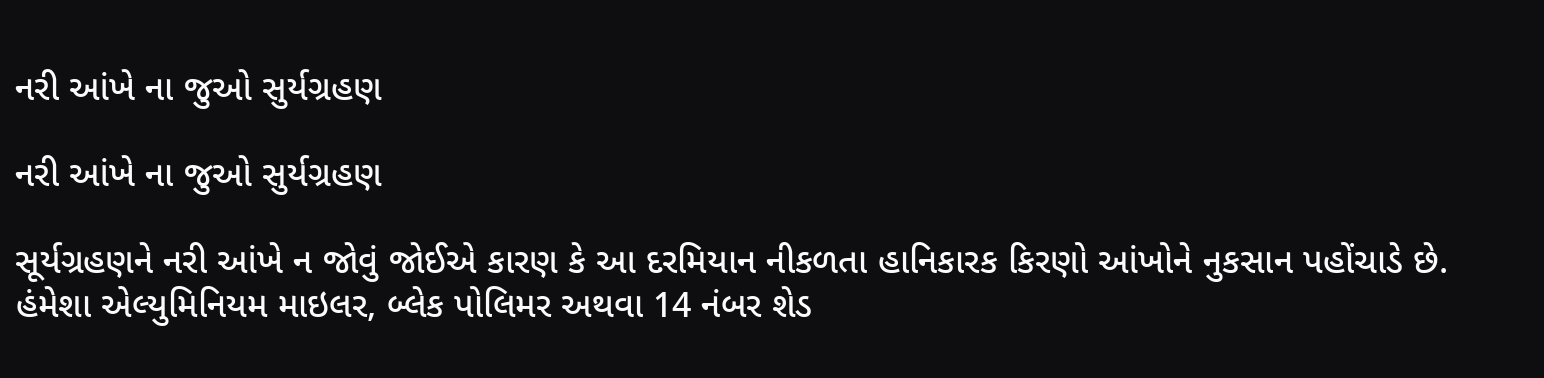નરી આંખે ના જુઓ સુર્યગ્રહણ

નરી આંખે ના જુઓ સુર્યગ્રહણ

સૂર્યગ્રહણને નરી આંખે ન જોવું જોઈએ કારણ કે આ દરમિયાન નીકળતા હાનિકારક કિરણો આંખોને નુકસાન પહોંચાડે છે. હંમેશા એલ્યુમિનિયમ માઇલર, બ્લેક પોલિમર અથવા 14 નંબર શેડ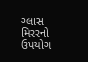ગ્લાસ મિરરનો ઉપયોગ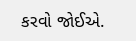કરવો જોઈએ.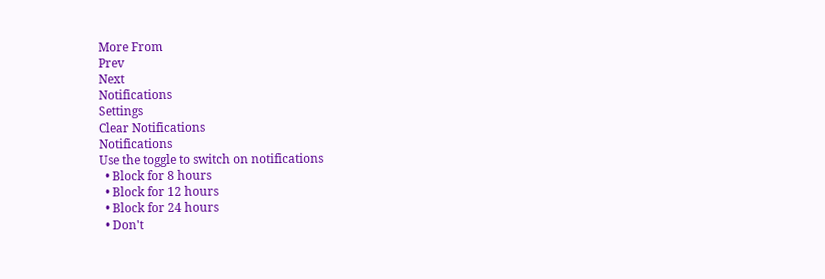More From
Prev
Next
Notifications
Settings
Clear Notifications
Notifications
Use the toggle to switch on notifications
  • Block for 8 hours
  • Block for 12 hours
  • Block for 24 hours
  • Don't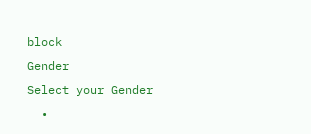block
Gender
Select your Gender
  •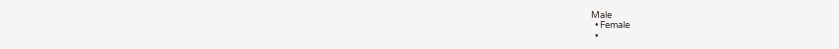Male
  • Female
  •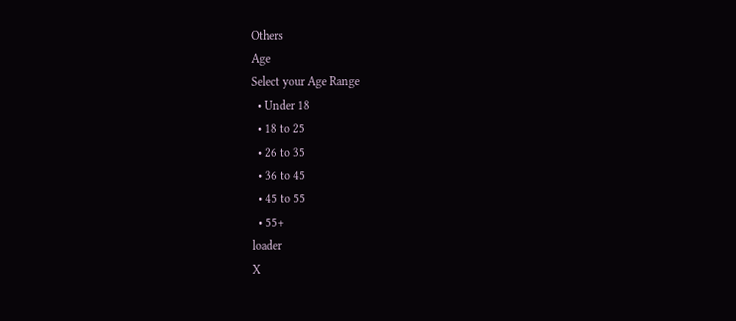Others
Age
Select your Age Range
  • Under 18
  • 18 to 25
  • 26 to 35
  • 36 to 45
  • 45 to 55
  • 55+
loader
X